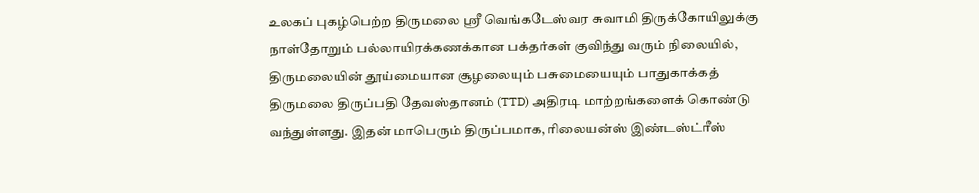உலகப் புகழ்பெற்ற திருமலை ஸ்ரீ வெங்கடேஸ்வர சுவாமி திருக்கோயிலுக்கு நாள்தோறும் பல்லாயிரக்கணக்கான பக்தர்கள் குவிந்து வரும் நிலையில், திருமலையின் தூய்மையான சூழலையும் பசுமையையும் பாதுகாக்கத் திருமலை திருப்பதி தேவஸ்தானம் (TTD) அதிரடி மாற்றங்களைக் கொண்டு வந்துள்ளது. இதன் மாபெரும் திருப்பமாக, ரிலையன்ஸ் இண்டஸ்ட்ரீஸ்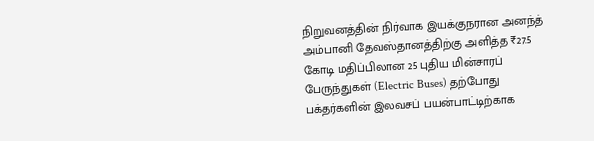நிறுவனத்தின் நிர்வாக இயக்குநரான அனந்த் அம்பானி தேவஸ்தானத்திற்கு அளித்த ₹27.5 கோடி மதிப்பிலான 25 புதிய மின்சாரப் பேருந்துகள் (Electric Buses) தற்போது பக்தர்களின் இலவசப் பயன்பாட்டிற்காக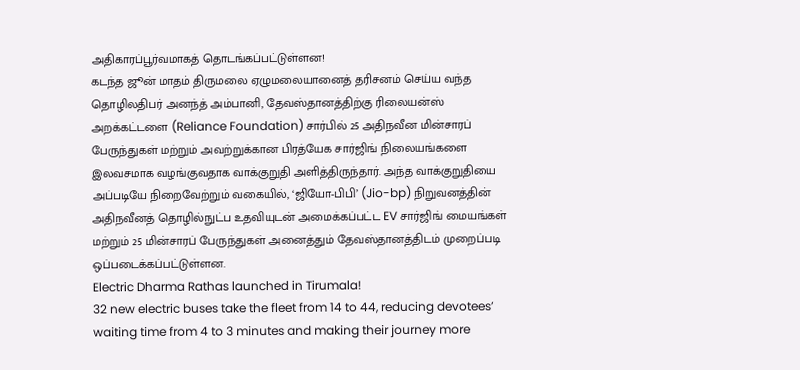அதிகாரப்பூர்வமாகத் தொடங்கப்பட்டுள்ளன!
கடந்த ஜூன் மாதம் திருமலை ஏழுமலையானைத் தரிசனம் செய்ய வந்த தொழிலதிபர் அனந்த் அம்பானி, தேவஸ்தானத்திற்கு ரிலையன்ஸ் அறக்கட்டளை (Reliance Foundation) சார்பில் 25 அதிநவீன மின்சாரப் பேருந்துகள் மற்றும் அவற்றுக்கான பிரத்யேக சார்ஜிங் நிலையங்களை இலவசமாக வழங்குவதாக வாக்குறுதி அளித்திருந்தார். அந்த வாக்குறுதியை அப்படியே நிறைவேற்றும் வகையில், ‘ஜியோ-பிபி’ (Jio-bp) நிறுவனத்தின் அதிநவீனத் தொழில்நுட்ப உதவியுடன் அமைக்கப்பட்ட EV சார்ஜிங் மையங்கள் மற்றும் 25 மின்சாரப் பேருந்துகள் அனைத்தும் தேவஸ்தானத்திடம் முறைப்படி ஒப்படைக்கப்பட்டுள்ளன.
Electric Dharma Rathas launched in Tirumala!
32 new electric buses take the fleet from 14 to 44, reducing devotees’ waiting time from 4 to 3 minutes and making their journey more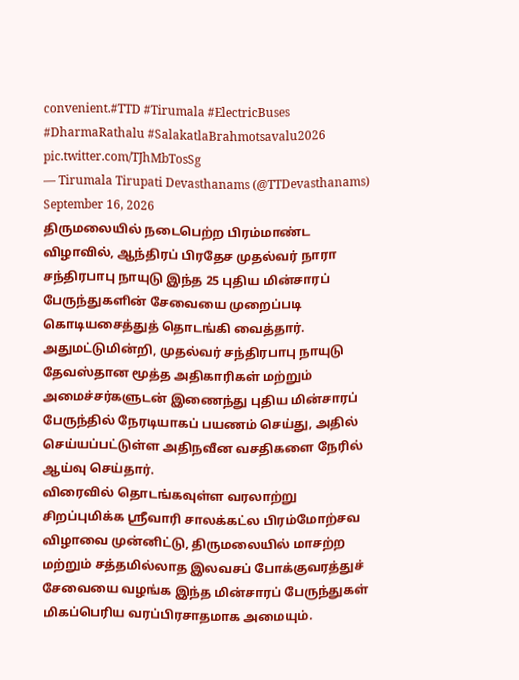convenient.#TTD #Tirumala #ElectricBuses #DharmaRathalu #SalakatlaBrahmotsavalu2026 pic.twitter.com/TJhMbTosSg
— Tirumala Tirupati Devasthanams (@TTDevasthanams) September 16, 2026
திருமலையில் நடைபெற்ற பிரம்மாண்ட விழாவில், ஆந்திரப் பிரதேச முதல்வர் நாரா சந்திரபாபு நாயுடு இந்த 25 புதிய மின்சாரப் பேருந்துகளின் சேவையை முறைப்படி கொடியசைத்துத் தொடங்கி வைத்தார். அதுமட்டுமின்றி, முதல்வர் சந்திரபாபு நாயுடு தேவஸ்தான மூத்த அதிகாரிகள் மற்றும் அமைச்சர்களுடன் இணைந்து புதிய மின்சாரப் பேருந்தில் நேரடியாகப் பயணம் செய்து, அதில் செய்யப்பட்டுள்ள அதிநவீன வசதிகளை நேரில் ஆய்வு செய்தார்.
விரைவில் தொடங்கவுள்ள வரலாற்று சிறப்புமிக்க ஸ்ரீவாரி சாலக்கட்ல பிரம்மோற்சவ விழாவை முன்னிட்டு, திருமலையில் மாசற்ற மற்றும் சத்தமில்லாத இலவசப் போக்குவரத்துச் சேவையை வழங்க இந்த மின்சாரப் பேருந்துகள் மிகப்பெரிய வரப்பிரசாதமாக அமையும்.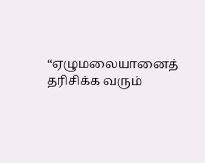“ஏழுமலையானைத் தரிசிக்க வரும்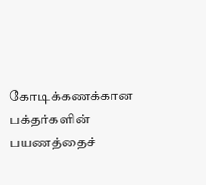கோடிக்கணக்கான பக்தர்களின் பயணத்தைச்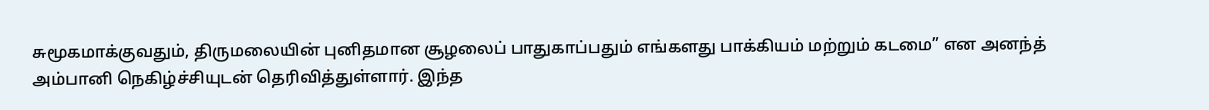சுமூகமாக்குவதும், திருமலையின் புனிதமான சூழலைப் பாதுகாப்பதும் எங்களது பாக்கியம் மற்றும் கடமை” என அனந்த் அம்பானி நெகிழ்ச்சியுடன் தெரிவித்துள்ளார். இந்த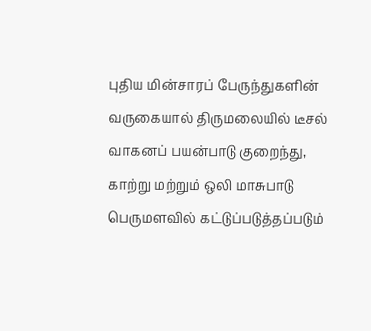புதிய மின்சாரப் பேருந்துகளின் வருகையால் திருமலையில் டீசல் வாகனப் பயன்பாடு குறைந்து, காற்று மற்றும் ஒலி மாசுபாடு பெருமளவில் கட்டுப்படுத்தப்படும்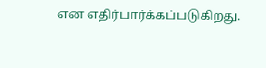என எதிர்பார்க்கப்படுகிறது.